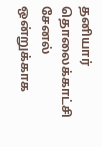தனியார் தொலைக்காட்சி சேனல் ஒன்றுக்காக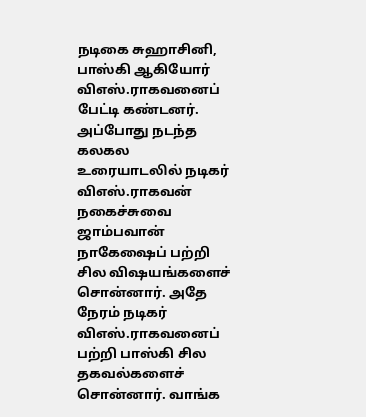நடிகை சுஹாசினி, பாஸ்கி ஆகியோர் விஎஸ்.ராகவனைப் பேட்டி கண்டனர். அப்போது நடந்த கலகல உரையாடலில் நடிகர் விஎஸ்.ராகவன் நகைச்சுவை ஜாம்பவான் நாகேஷைப் பற்றி சில விஷயங்களைச் சொன்னார். அதே நேரம் நடிகர் விஎஸ்.ராகவனைப் பற்றி பாஸ்கி சில தகவல்களைச் சொன்னார். வாங்க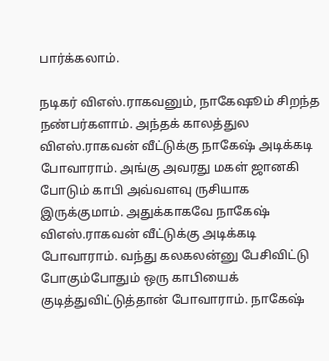பார்க்கலாம்.

நடிகர் விஎஸ்.ராகவனும், நாகேஷூம் சிறந்த நண்பர்களாம். அந்தக் காலத்துல விஎஸ்.ராகவன் வீட்டுக்கு நாகேஷ் அடிக்கடி போவாராம். அங்கு அவரது மகள் ஜானகி போடும் காபி அவ்வளவு ருசியாக இருக்குமாம். அதுக்காகவே நாகேஷ் விஎஸ்.ராகவன் வீட்டுக்கு அடிக்கடி போவாராம். வந்து கலகலன்னு பேசிவிட்டு போகும்போதும் ஒரு காபியைக் குடித்துவிட்டுத்தான் போவாராம். நாகேஷ்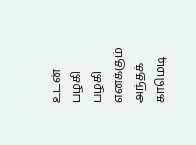உடன் பழகி பழகி எனக்கும் அந்தக் காமெடி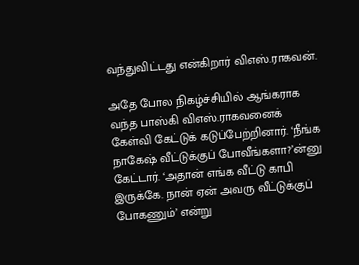வந்துவிட்டது என்கிறார் விஎஸ்.ராகவன்.

அதே போல நிகழ்ச்சியில் ஆங்கராக வந்த பாஸ்கி விஎஸ்.ராகவனைக் கேள்வி கேட்டுக் கடுப்பேற்றினார். ‘நீங்க நாகேஷ் வீட்டுக்குப் போவீங்களா?’ன்னு கேட்டார். ‘அதான் எங்க வீட்டு காபி இருக்கே. நான் ஏன் அவரு வீட்டுக்குப் போகணும்’ என்று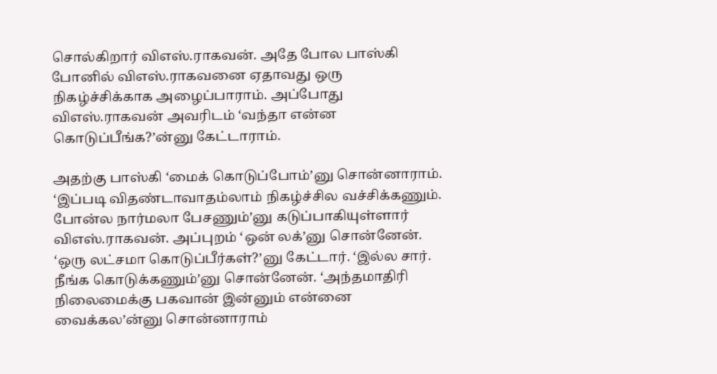சொல்கிறார் விஎஸ்.ராகவன். அதே போல பாஸ்கி போனில் விஎஸ்.ராகவனை ஏதாவது ஒரு நிகழ்ச்சிக்காக அழைப்பாராம். அப்போது விஎஸ்.ராகவன் அவரிடம் ‘வந்தா என்ன கொடுப்பீங்க?’ன்னு கேட்டாராம்.

அதற்கு பாஸ்கி ‘மைக் கொடுப்போம்’னு சொன்னாராம். ‘இப்படி விதண்டாவாதம்லாம் நிகழ்ச்சில வச்சிக்கணும். போன்ல நார்மலா பேசணும்’னு கடுப்பாகியுள்ளார் விஎஸ்.ராகவன். அப்புறம் ‘ஒன் லக்’னு சொன்னேன். ‘ஒரு லட்சமா கொடுப்பீர்கள்?’னு கேட்டார். ‘இல்ல சார். நீங்க கொடுக்கணும்’னு சொன்னேன். ‘அந்தமாதிரி நிலைமைக்கு பகவான் இன்னும் என்னை வைக்கல’ன்னு சொன்னாராம்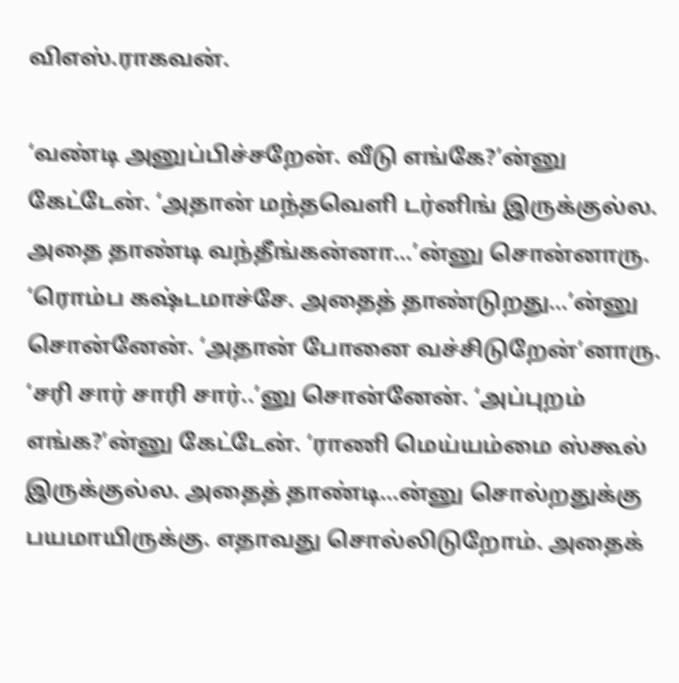விஎஸ்.ராகவன்.

‘வண்டி அனுப்பிச்சறேன். வீடு எங்கே?’ன்னு கேட்டேன். ‘அதான் மந்தவெளி டர்னிங் இருக்குல்ல. அதை தாண்டி வந்தீங்கன்னா…’ன்னு சொன்னாரு. ‘ரொம்ப கஷ்டமாச்சே. அதைத் தாண்டுறது…’ன்னு சொன்னேன். ‘அதான் போனை வச்சிடுறேன்’னாரு. ‘சரி சார் சாரி சார்..’னு சொன்னேன். ‘அப்புறம் எங்க?’ன்னு கேட்டேன். ‘ராணி மெய்யம்மை ஸ்கூல் இருக்குல்ல. அதைத் தாண்டி…ன்னு சொல்றதுக்கு பயமாயிருக்கு. எதாவது சொல்லிடுறோம். அதைக்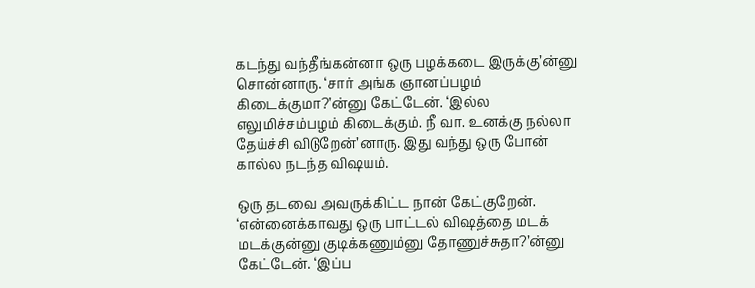கடந்து வந்தீங்கன்னா ஒரு பழக்கடை இருக்கு’ன்னு சொன்னாரு. ‘சார் அங்க ஞானப்பழம் கிடைக்குமா?’ன்னு கேட்டேன். ‘இல்ல எலுமிச்சம்பழம் கிடைக்கும். நீ வா. உனக்கு நல்லா தேய்ச்சி விடுறேன்’னாரு. இது வந்து ஒரு போன் கால்ல நடந்த விஷயம்.

ஒரு தடவை அவருக்கிட்ட நான் கேட்குறேன். ‘என்னைக்காவது ஒரு பாட்டல் விஷத்தை மடக் மடக்குன்னு குடிக்கணும்னு தோணுச்சுதா?’ன்னு கேட்டேன். ‘இப்ப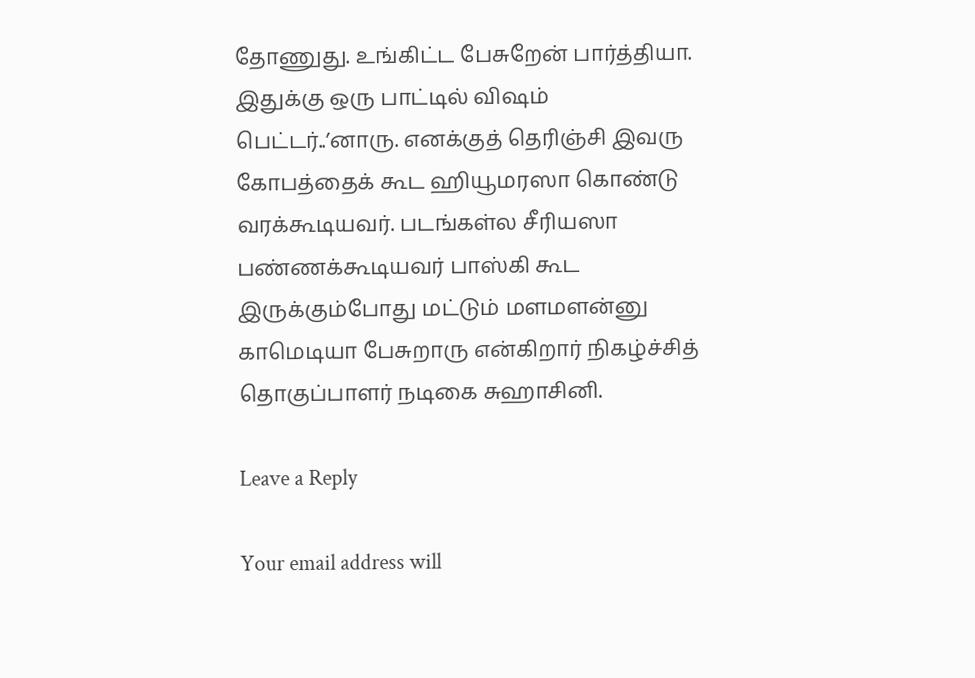தோணுது. உங்கிட்ட பேசுறேன் பார்த்தியா. இதுக்கு ஒரு பாட்டில் விஷம் பெட்டர்..’னாரு. எனக்குத் தெரிஞ்சி இவரு கோபத்தைக் கூட ஹியூமரஸா கொண்டு வரக்கூடியவர். படங்கள்ல சீரியஸா பண்ணக்கூடியவர் பாஸ்கி கூட இருக்கும்போது மட்டும் மளமளன்னு காமெடியா பேசுறாரு என்கிறார் நிகழ்ச்சித் தொகுப்பாளர் நடிகை சுஹாசினி.

Leave a Reply

Your email address will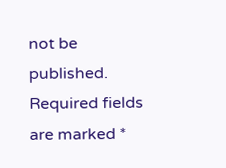not be published. Required fields are marked *